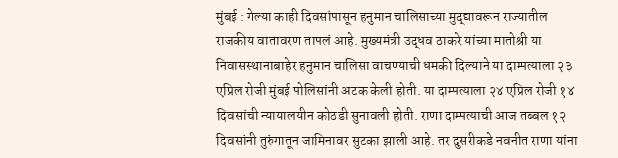मुंबई : गेल्या काही दिवसांपासून हनुमान चालिसाच्या मुद्द्यावरून राज्यातील राजकीय वातावरण तापलं आहे. मुख्यमंत्री उद्धव ठाकरे यांच्या मातोश्री या निवासस्थानाबाहेर हनुमान चालिसा वाचण्याची धमकी दिल्याने या दाम्पत्याला २३ एप्रिल रोजी मुंबई पोलिसांनी अटक केली होती. या दाम्पत्याला २४ एप्रिल रोजी १४ दिवसांची न्यायालयीन कोठडी सुनावली होती. राणा दाम्पत्याची आज तब्बल १२ दिवसांनी तुरुंगातून जामिनावर सुटका झाली आहे. तर दुसरीकडे नवनीत राणा यांना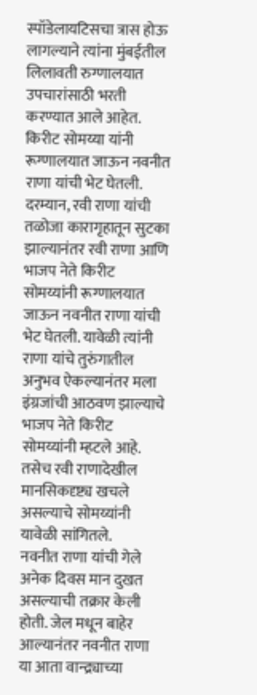स्पॉडेलायटिसचा त्रास होऊ लागल्याने त्यांना मुंबईतील लिलावती रुग्णालयात उपचारांसाठी भरती करण्यात आले आहेत. किरीट सोमय्या यांनी रूग्णालयात जाऊन नवनीत राणा यांची भेट घेतली.
दरम्यान, रवी राणा यांची तळोजा कारागृहातून सुटका झाल्यानंतर रवी राणा आणि भाजप नेते किरीट सोमय्यांनी रूग्णालयात जाऊन नवनीत राणा यांची भेट घेतली. यावेळी त्यांनी राणा यांचे तुरुंगातील अनुभव ऐकल्यानंतर मला इंग्रजांची आठवण झाल्याचे भाजप नेते किरीट सोमय्यांनी म्हटले आहे. तसेच रवी राणादेखील मानसिकदृष्ट्य खचले असल्याचे सोमय्यांनी यावेळी सांगितले.
नवनीत राणा यांची गेले अनेक दिवस मान दुखत असल्याची तक्रार केली होती. जेल मधून बाहेर आल्यानंतर नवनीत राणा या आता वान्द्र्याच्या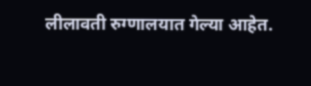लीलावती रुग्णालयात गेल्या आहेत.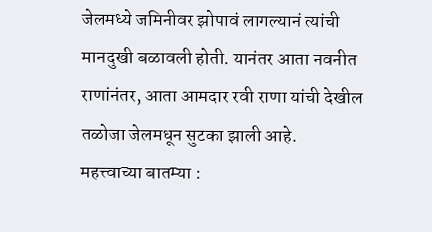जेलमध्ये जमिनीवर झोपावं लागल्यानं त्यांची मानदुखी बळावली होती. यानंतर आता नवनीत राणांनंतर, आता आमदार रवी राणा यांची देखील तळोजा जेलमधून सुटका झाली आहे.
महत्त्वाच्या बातम्या :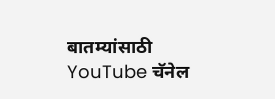बातम्यांसाठी YouTube चॅनेल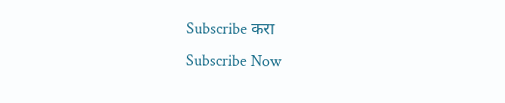Subscribe करा
Subscribe Now